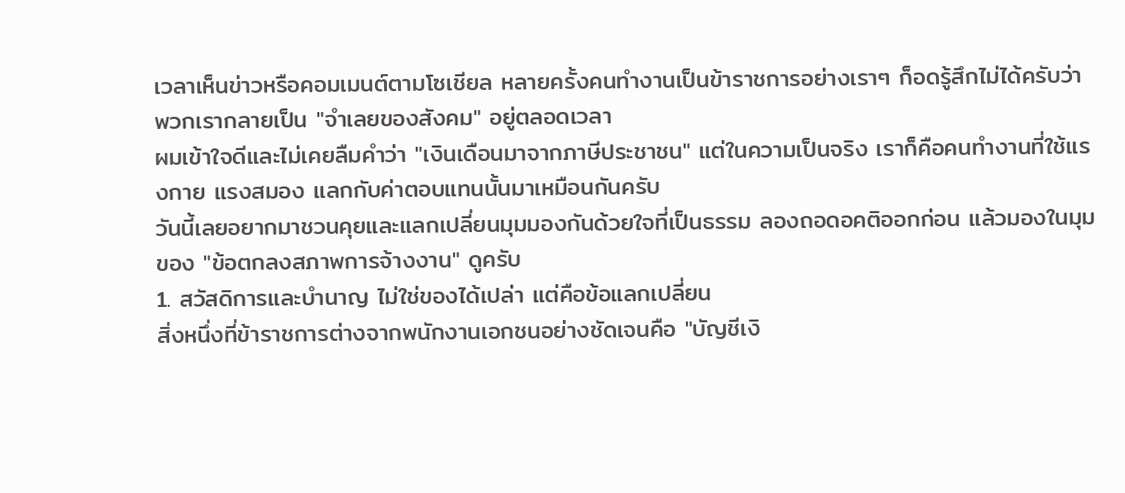เวลาเห็นข่าวหรือคอมเมนต์ตามโซเชียล หลายครั้งคนทำงานเป็นข้าราชการอย่างเราๆ ก็อดรู้สึกไม่ได้ครับว่า พวกเรากลายเป็น "จำเลยของสังคม" อยู่ตลอดเวลา
ผมเข้าใจดีและไม่เคยลืมคำว่า "เงินเดือนมาจากภาษีประชาชน" แต่ในความเป็นจริง เราก็คือคนทำงานที่ใช้แรงกาย แรงสมอง แลกกับค่าตอบแทนนั้นมาเหมือนกันครับ
วันนี้เลยอยากมาชวนคุยและแลกเปลี่ยนมุมมองกันด้วยใจที่เป็นธรรม ลองถอดอคติออกก่อน แล้วมองในมุมของ "ข้อตกลงสภาพการจ้างงาน" ดูครับ
1. สวัสดิการและบำนาญ ไม่ใช่ของได้เปล่า แต่คือข้อแลกเปลี่ยน
สิ่งหนึ่งที่ข้าราชการต่างจากพนักงานเอกชนอย่างชัดเจนคือ "บัญชีเงิ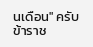นเดือน" ครับ ข้าราช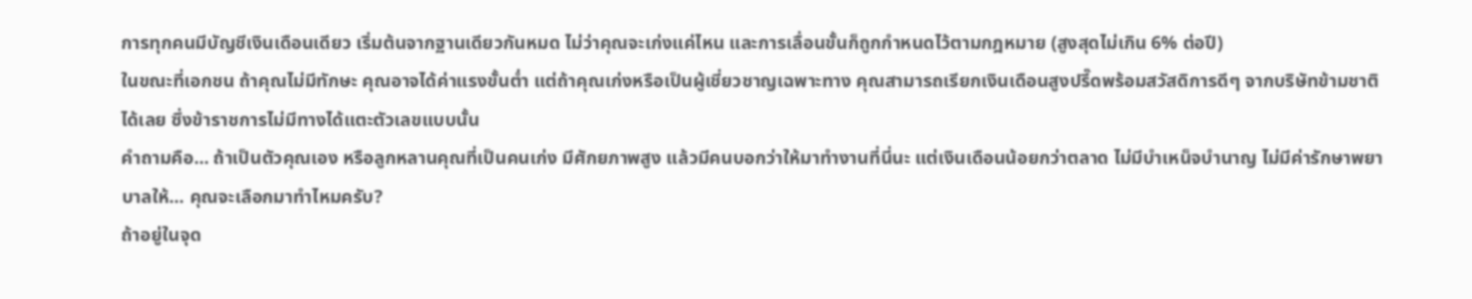การทุกคนมีบัญชีเงินเดือนเดียว เริ่มต้นจากฐานเดียวกันหมด ไม่ว่าคุณจะเก่งแค่ไหน และการเลื่อนขั้นก็ถูกกำหนดไว้ตามกฎหมาย (สูงสุดไม่เกิน 6% ต่อปี)
ในขณะที่เอกชน ถ้าคุณไม่มีทักษะ คุณอาจได้ค่าแรงขั้นต่ำ แต่ถ้าคุณเก่งหรือเป็นผู้เชี่ยวชาญเฉพาะทาง คุณสามารถเรียกเงินเดือนสูงปรี๊ดพร้อมสวัสดิการดีๆ จากบริษัทข้ามชาติได้เลย ซึ่งข้าราชการไม่มีทางได้แตะตัวเลขแบบนั้น
คำถามคือ... ถ้าเป็นตัวคุณเอง หรือลูกหลานคุณที่เป็นคนเก่ง มีศักยภาพสูง แล้วมีคนบอกว่าให้มาทำงานที่นี่นะ แต่เงินเดือนน้อยกว่าตลาด ไม่มีบำเหน็จบำนาญ ไม่มีค่ารักษาพยาบาลให้... คุณจะเลือกมาทำไหมครับ?
ถ้าอยู่ในจุด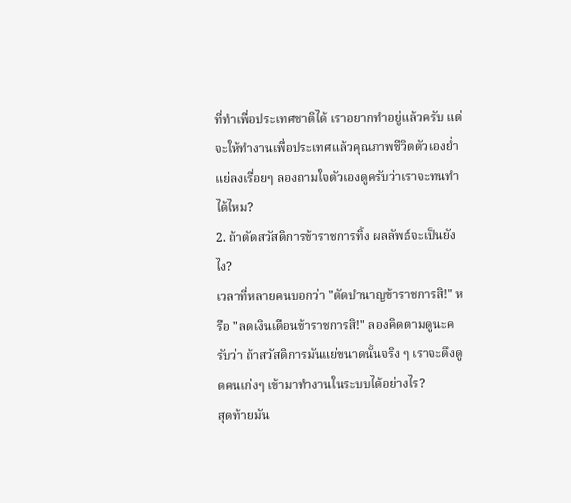ที่ทำเพื่อประเทศชาติได้ เราอยากทำอยู่แล้วครับ แต่จะให้ทำงานเพื่อประเทศแล้วคุณภาพชีวิตตัวเองย่ำแย่ลงเรื่อยๆ ลองถามใจตัวเองดูครับว่าเราจะทนทำได้ไหม?
2. ถ้าตัดสวัสดิการข้าราชการทิ้ง ผลลัพธ์จะเป็นยังไง?
เวลาที่หลายคนบอกว่า "ตัดบำนาญข้าราชการสิ!" หรือ "ลดเงินเดือนข้าราชการสิ!" ลองคิดตามดูนะครับว่า ถ้าสวัสดิการมันแย่ขนาดนั้นจริง ๆ เราจะดึงดูดคนเก่งๆ เข้ามาทำงานในระบบได้อย่างไร?
สุดท้ายมัน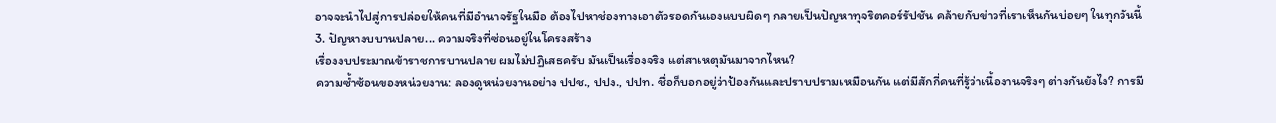อาจจะนำไปสู่การปล่อยให้คนที่มีอำนาจรัฐในมือ ต้องไปหาช่องทางเอาตัวรอดกันเองแบบผิดๆ กลายเป็นปัญหาทุจริตคอร์รัปชัน คล้ายกับข่าวที่เราเห็นกันบ่อยๆ ในทุกวันนี้
3. ปัญหางบบานปลาย... ความจริงที่ซ่อนอยู่ในโครงสร้าง
เรื่องงบประมาณข้าราชการบานปลาย ผมไม่ปฏิเสธครับ มันเป็นเรื่องจริง แต่สาเหตุมันมาจากไหน?
ความซ้ำซ้อนของหน่วยงาน: ลองดูหน่วยงานอย่าง ปปช., ปปง., ปปท. ชื่อก็บอกอยู่ว่าป้องกันและปราบปรามเหมือนกัน แต่มีสักกี่คนที่รู้ว่าเนื้องานจริงๆ ต่างกันยังไง? การมี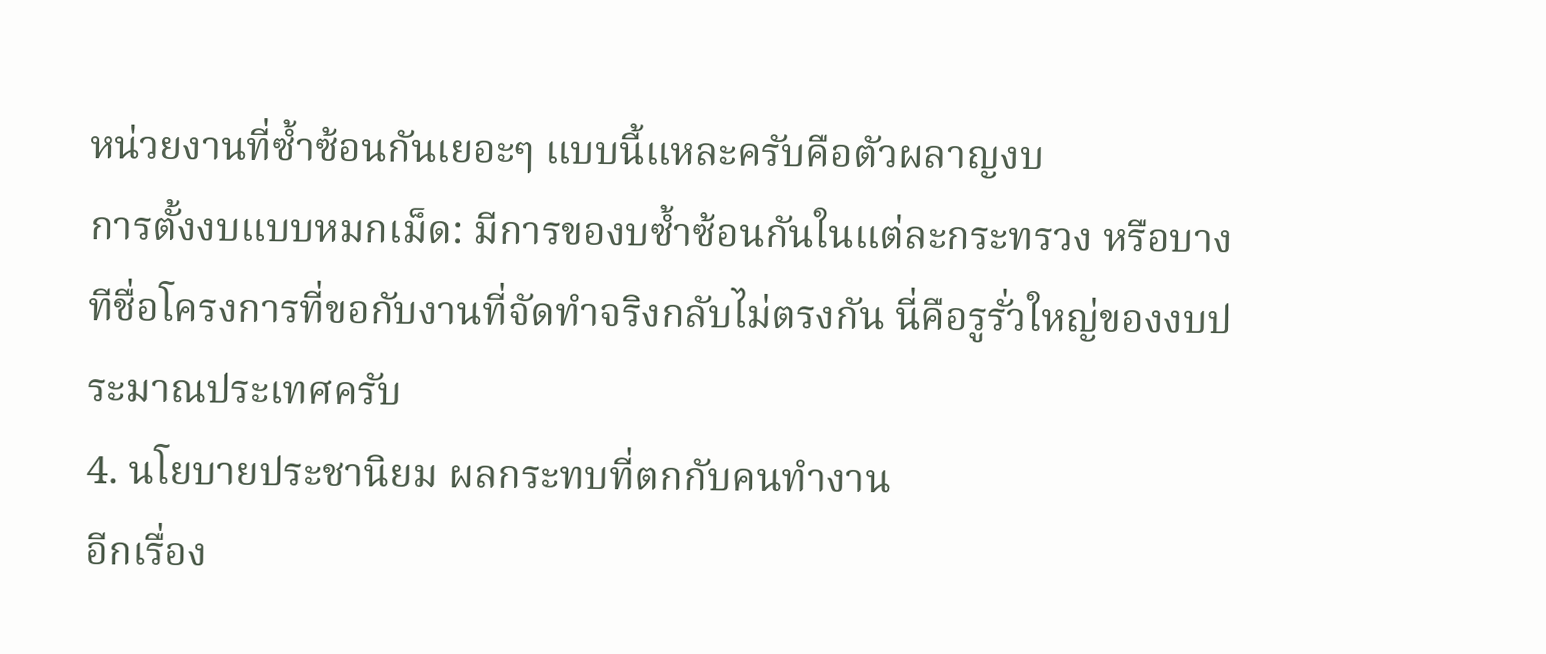หน่วยงานที่ซ้ำซ้อนกันเยอะๆ แบบนี้แหละครับคือตัวผลาญงบ
การตั้งงบแบบหมกเม็ด: มีการของบซ้ำซ้อนกันในแต่ละกระทรวง หรือบางทีชื่อโครงการที่ขอกับงานที่จัดทำจริงกลับไม่ตรงกัน นี่คือรูรั่วใหญ่ของงบประมาณประเทศครับ
4. นโยบายประชานิยม ผลกระทบที่ตกกับคนทำงาน
อีกเรื่อง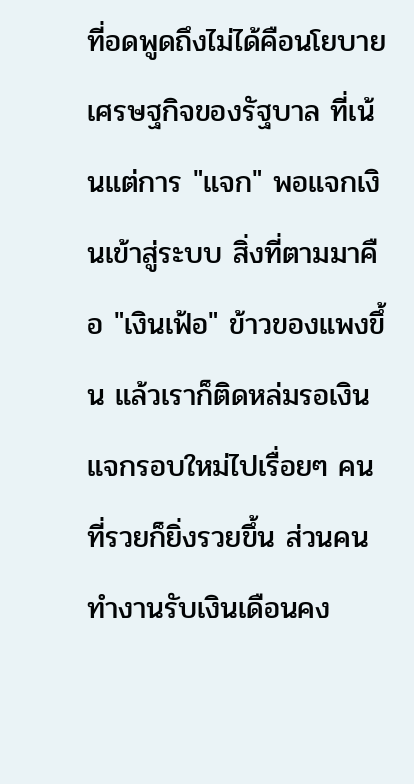ที่อดพูดถึงไม่ได้คือนโยบายเศรษฐกิจของรัฐบาล ที่เน้นแต่การ "แจก" พอแจกเงินเข้าสู่ระบบ สิ่งที่ตามมาคือ "เงินเฟ้อ" ข้าวของแพงขึ้น แล้วเราก็ติดหล่มรอเงินแจกรอบใหม่ไปเรื่อยๆ คนที่รวยก็ยิ่งรวยขึ้น ส่วนคนทำงานรับเงินเดือนคง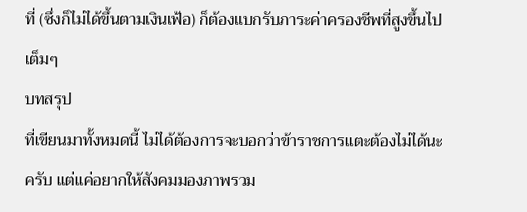ที่ (ซึ่งก็ไม่ได้ขึ้นตามเงินเฟ้อ) ก็ต้องแบกรับภาระค่าครองชีพที่สูงขึ้นไปเต็มๆ
บทสรุป
ที่เขียนมาทั้งหมดนี้ ไม่ได้ต้องการจะบอกว่าข้าราชการแตะต้องไม่ได้นะครับ แต่แค่อยากให้สังคมมองภาพรวม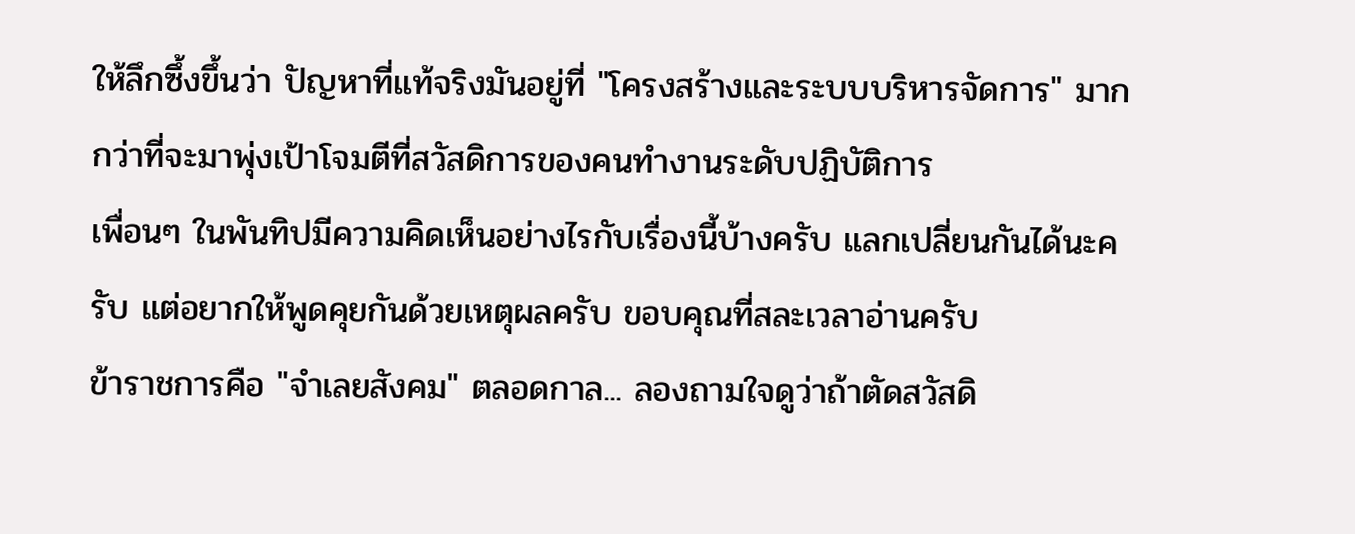ให้ลึกซึ้งขึ้นว่า ปัญหาที่แท้จริงมันอยู่ที่ "โครงสร้างและระบบบริหารจัดการ" มากกว่าที่จะมาพุ่งเป้าโจมตีที่สวัสดิการของคนทำงานระดับปฏิบัติการ
เพื่อนๆ ในพันทิปมีความคิดเห็นอย่างไรกับเรื่องนี้บ้างครับ แลกเปลี่ยนกันได้นะครับ แต่อยากให้พูดคุยกันด้วยเหตุผลครับ ขอบคุณที่สละเวลาอ่านครับ
ข้าราชการคือ "จำเลยสังคม" ตลอดกาล... ลองถามใจดูว่าถ้าตัดสวัสดิ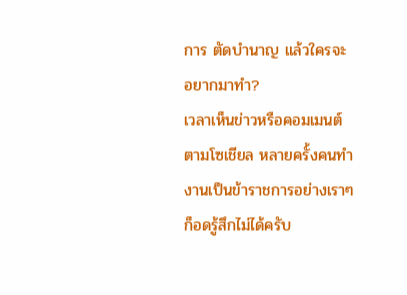การ ตัดบำนาญ แล้วใครจะอยากมาทำ?
เวลาเห็นข่าวหรือคอมเมนต์ตามโซเชียล หลายครั้งคนทำงานเป็นข้าราชการอย่างเราๆ ก็อดรู้สึกไม่ได้ครับ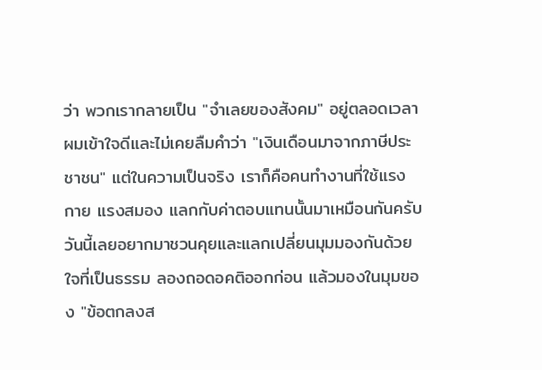ว่า พวกเรากลายเป็น "จำเลยของสังคม" อยู่ตลอดเวลา
ผมเข้าใจดีและไม่เคยลืมคำว่า "เงินเดือนมาจากภาษีประชาชน" แต่ในความเป็นจริง เราก็คือคนทำงานที่ใช้แรงกาย แรงสมอง แลกกับค่าตอบแทนนั้นมาเหมือนกันครับ
วันนี้เลยอยากมาชวนคุยและแลกเปลี่ยนมุมมองกันด้วยใจที่เป็นธรรม ลองถอดอคติออกก่อน แล้วมองในมุมของ "ข้อตกลงส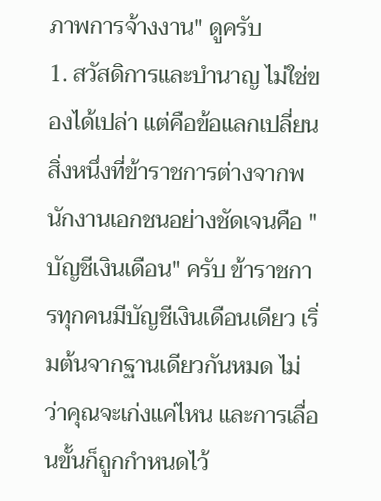ภาพการจ้างงาน" ดูครับ
1. สวัสดิการและบำนาญ ไม่ใช่ของได้เปล่า แต่คือข้อแลกเปลี่ยน
สิ่งหนึ่งที่ข้าราชการต่างจากพนักงานเอกชนอย่างชัดเจนคือ "บัญชีเงินเดือน" ครับ ข้าราชการทุกคนมีบัญชีเงินเดือนเดียว เริ่มต้นจากฐานเดียวกันหมด ไม่ว่าคุณจะเก่งแค่ไหน และการเลื่อนขั้นก็ถูกกำหนดไว้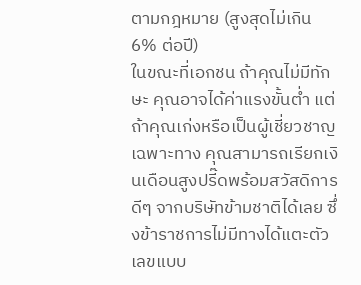ตามกฎหมาย (สูงสุดไม่เกิน 6% ต่อปี)
ในขณะที่เอกชน ถ้าคุณไม่มีทักษะ คุณอาจได้ค่าแรงขั้นต่ำ แต่ถ้าคุณเก่งหรือเป็นผู้เชี่ยวชาญเฉพาะทาง คุณสามารถเรียกเงินเดือนสูงปรี๊ดพร้อมสวัสดิการดีๆ จากบริษัทข้ามชาติได้เลย ซึ่งข้าราชการไม่มีทางได้แตะตัวเลขแบบ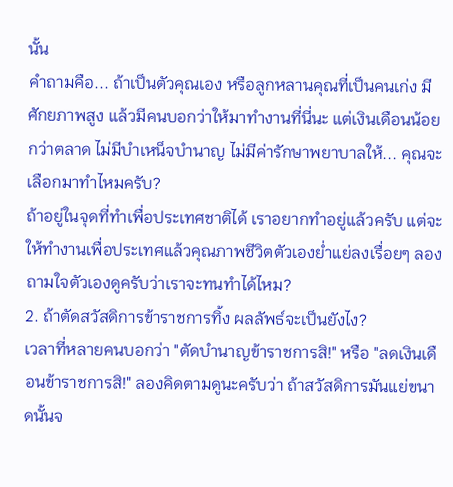นั้น
คำถามคือ... ถ้าเป็นตัวคุณเอง หรือลูกหลานคุณที่เป็นคนเก่ง มีศักยภาพสูง แล้วมีคนบอกว่าให้มาทำงานที่นี่นะ แต่เงินเดือนน้อยกว่าตลาด ไม่มีบำเหน็จบำนาญ ไม่มีค่ารักษาพยาบาลให้... คุณจะเลือกมาทำไหมครับ?
ถ้าอยู่ในจุดที่ทำเพื่อประเทศชาติได้ เราอยากทำอยู่แล้วครับ แต่จะให้ทำงานเพื่อประเทศแล้วคุณภาพชีวิตตัวเองย่ำแย่ลงเรื่อยๆ ลองถามใจตัวเองดูครับว่าเราจะทนทำได้ไหม?
2. ถ้าตัดสวัสดิการข้าราชการทิ้ง ผลลัพธ์จะเป็นยังไง?
เวลาที่หลายคนบอกว่า "ตัดบำนาญข้าราชการสิ!" หรือ "ลดเงินเดือนข้าราชการสิ!" ลองคิดตามดูนะครับว่า ถ้าสวัสดิการมันแย่ขนาดนั้นจ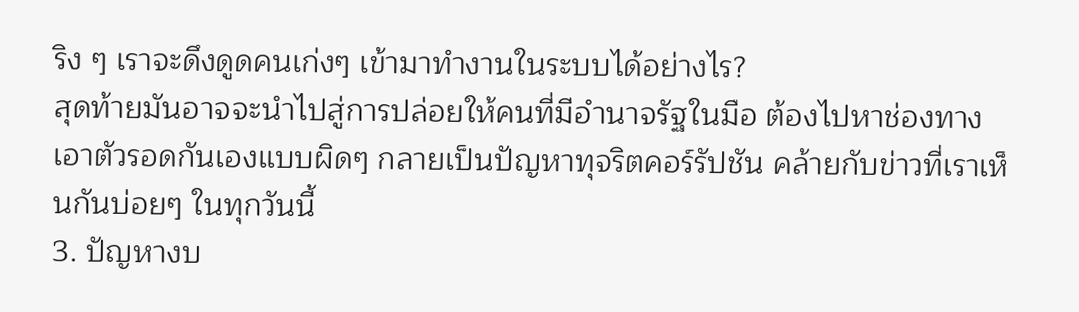ริง ๆ เราจะดึงดูดคนเก่งๆ เข้ามาทำงานในระบบได้อย่างไร?
สุดท้ายมันอาจจะนำไปสู่การปล่อยให้คนที่มีอำนาจรัฐในมือ ต้องไปหาช่องทางเอาตัวรอดกันเองแบบผิดๆ กลายเป็นปัญหาทุจริตคอร์รัปชัน คล้ายกับข่าวที่เราเห็นกันบ่อยๆ ในทุกวันนี้
3. ปัญหางบ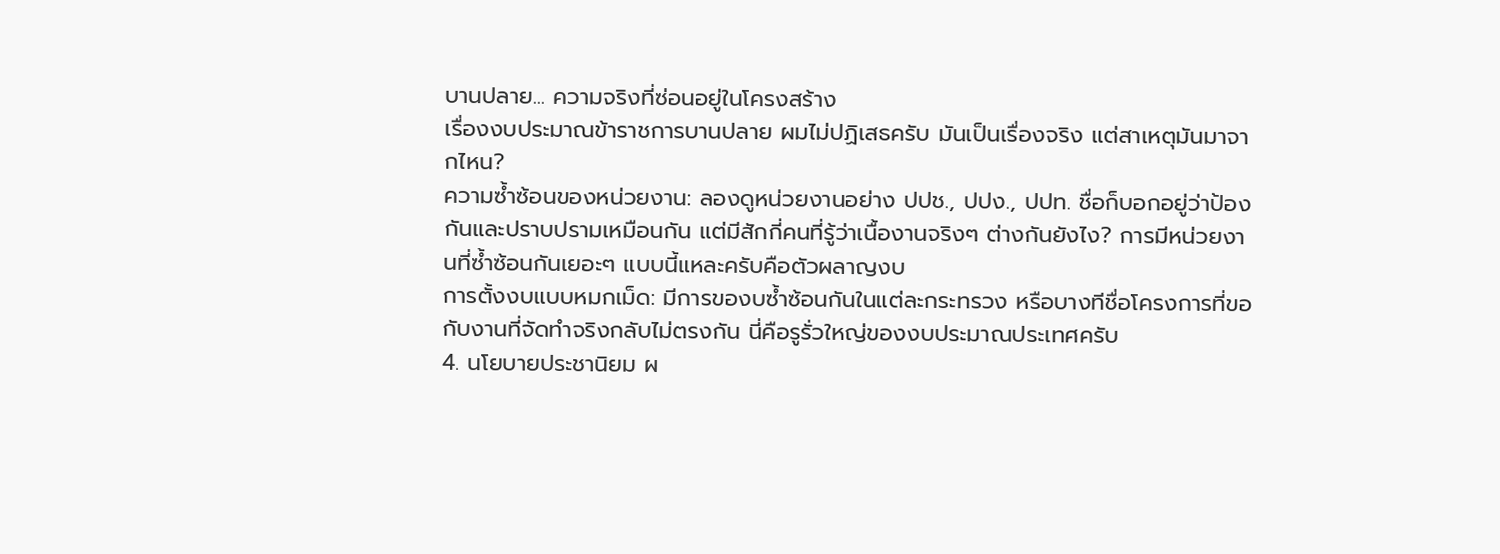บานปลาย... ความจริงที่ซ่อนอยู่ในโครงสร้าง
เรื่องงบประมาณข้าราชการบานปลาย ผมไม่ปฏิเสธครับ มันเป็นเรื่องจริง แต่สาเหตุมันมาจากไหน?
ความซ้ำซ้อนของหน่วยงาน: ลองดูหน่วยงานอย่าง ปปช., ปปง., ปปท. ชื่อก็บอกอยู่ว่าป้องกันและปราบปรามเหมือนกัน แต่มีสักกี่คนที่รู้ว่าเนื้องานจริงๆ ต่างกันยังไง? การมีหน่วยงานที่ซ้ำซ้อนกันเยอะๆ แบบนี้แหละครับคือตัวผลาญงบ
การตั้งงบแบบหมกเม็ด: มีการของบซ้ำซ้อนกันในแต่ละกระทรวง หรือบางทีชื่อโครงการที่ขอกับงานที่จัดทำจริงกลับไม่ตรงกัน นี่คือรูรั่วใหญ่ของงบประมาณประเทศครับ
4. นโยบายประชานิยม ผ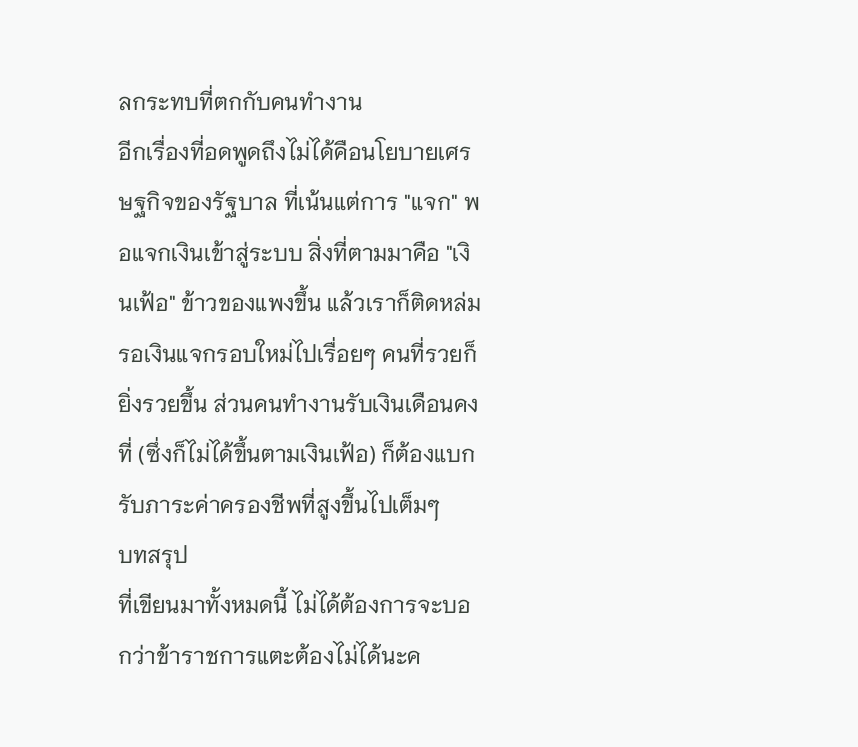ลกระทบที่ตกกับคนทำงาน
อีกเรื่องที่อดพูดถึงไม่ได้คือนโยบายเศรษฐกิจของรัฐบาล ที่เน้นแต่การ "แจก" พอแจกเงินเข้าสู่ระบบ สิ่งที่ตามมาคือ "เงินเฟ้อ" ข้าวของแพงขึ้น แล้วเราก็ติดหล่มรอเงินแจกรอบใหม่ไปเรื่อยๆ คนที่รวยก็ยิ่งรวยขึ้น ส่วนคนทำงานรับเงินเดือนคงที่ (ซึ่งก็ไม่ได้ขึ้นตามเงินเฟ้อ) ก็ต้องแบกรับภาระค่าครองชีพที่สูงขึ้นไปเต็มๆ
บทสรุป
ที่เขียนมาทั้งหมดนี้ ไม่ได้ต้องการจะบอกว่าข้าราชการแตะต้องไม่ได้นะค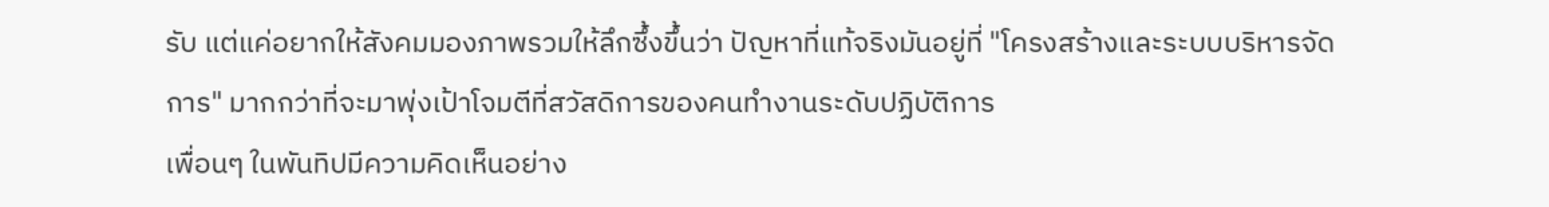รับ แต่แค่อยากให้สังคมมองภาพรวมให้ลึกซึ้งขึ้นว่า ปัญหาที่แท้จริงมันอยู่ที่ "โครงสร้างและระบบบริหารจัดการ" มากกว่าที่จะมาพุ่งเป้าโจมตีที่สวัสดิการของคนทำงานระดับปฏิบัติการ
เพื่อนๆ ในพันทิปมีความคิดเห็นอย่าง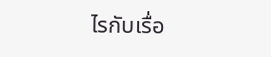ไรกับเรื่อ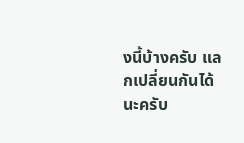งนี้บ้างครับ แลกเปลี่ยนกันได้นะครับ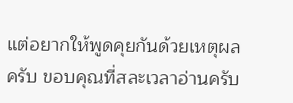แต่อยากให้พูดคุยกันด้วยเหตุผลครับ ขอบคุณที่สละเวลาอ่านครับ